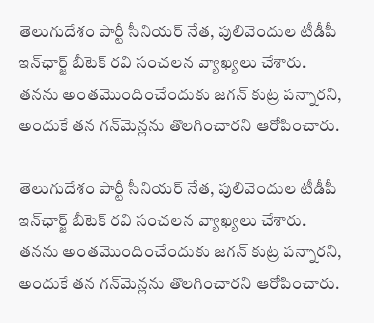తెలుగుదేశం పార్టీ సీనియర్ నేత, పులివెందుల టీడీపీ ఇన్‌ఛార్జ్ బీటెక్ రవి సంచలన వ్యాఖ్యలు చేశారు. తనను అంతమొందించేందుకు జగన్ కుట్ర పన్నారని, అందుకే తన గన్‌మెన్లను తొలగించారని ఆరోపించారు.

తెలుగుదేశం పార్టీ సీనియర్ నేత, పులివెందుల టీడీపీ ఇన్‌ఛార్జ్ బీటెక్ రవి సంచలన వ్యాఖ్యలు చేశారు. తనను అంతమొందించేందుకు జగన్ కుట్ర పన్నారని, అందుకే తన గన్‌మెన్లను తొలగించారని ఆరోపించారు.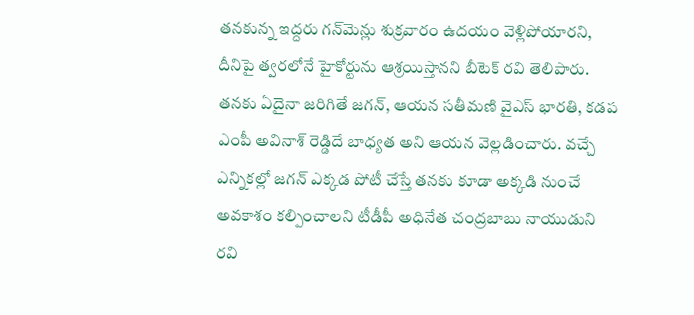తనకున్న ఇద్దరు గన్‌మెన్లు శుక్రవారం ఉదయం వెళ్లిపోయారని, దీనిపై త్వరలోనే హైకోర్టును ఆశ్రయిస్తానని బీటెక్ రవి తెలిపారు. తనకు ఏదైనా జరిగితే జగన్, ఆయన సతీమణి వైఎస్ భారతి, కడప ఎంపీ అవినాశ్ రెడ్డిదే బాధ్యత అని ఆయన వెల్లడించారు. వచ్చే ఎన్నికల్లో జగన్ ఎక్కడ పోటీ చేస్తే తనకు కూడా అక్కడి నుంచే అవకాశం కల్పించాలని టీడీపీ అధినేత చంద్రబాబు నాయుడుని రవి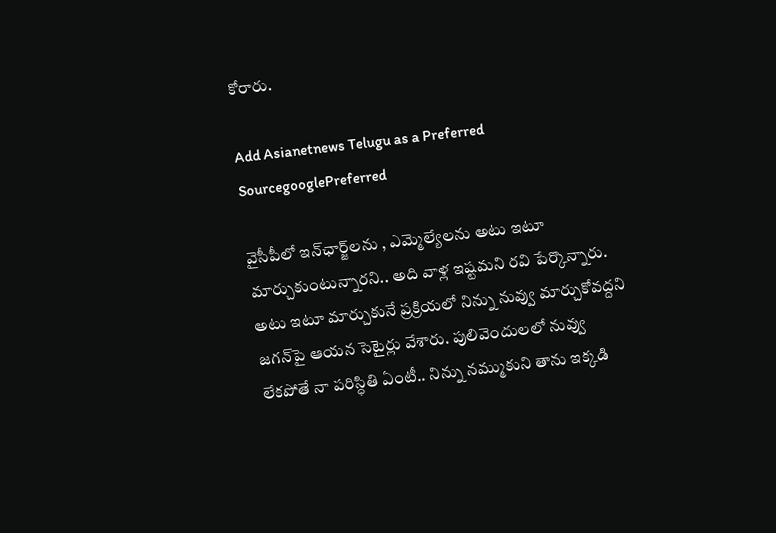కోరారు.

Add Asianetnews Telugu as a Preferred SourcegooglePreferred

వైసీపీలో ఇన్‌ఛార్జ్‌లను , ఎమ్మెల్యేలను అటు ఇటూ మార్చుకుంటున్నారని.. అది వాళ్ల ఇష్టమని రవి పేర్కొన్నారు. అటు ఇటూ మార్చుకునే ప్రక్రియలో నిన్ను నువ్వు మార్చుకోవద్దని జగన్‌పై ఆయన సెటైర్లు వేశారు. పులివెందులలో నువ్వు లేకపోతే నా పరిస్ధితి ఏంటీ.. నిన్ను నమ్ముకుని తాను ఇక్కడి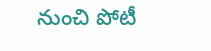నుంచి పోటీ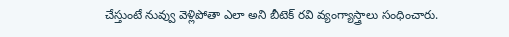చేస్తుంటే నువ్వు వెళ్లిపోతా ఎలా అని బీటెక్ రవి వ్యంగ్యాస్త్రాలు సంధించారు.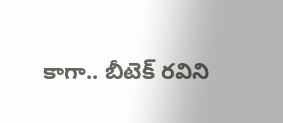కాగా.. బీటెక్ రవిని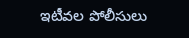ఇటీవల పోలీసులు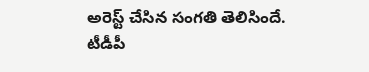అరెస్ట్ చేసిన సంగతి తెలిసిందే. టీడీపీ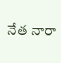నేత నారా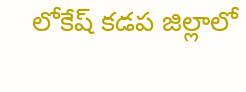లోకేష్ కడప జిల్లాలో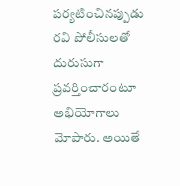పర్యటించినప్పుడు రవి పోలీసులతో దురుసుగా ప్రవర్తించారంటూ అభియోగాలు మోపారు. అయితే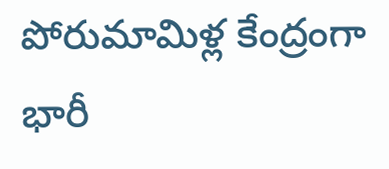పోరుమామిళ్ల కేంద్రంగా భారీ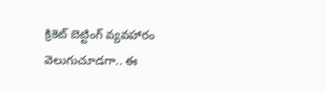క్రికెట్ బెట్టింగ్ వ్యవహారం వెలుగుచూడగా.. ఈ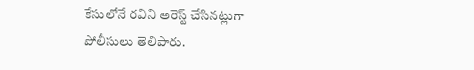కేసులోనే రవిని అరెస్ట్ చేసినట్లుగా పోలీసులు తెలిపారు.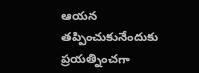ఆయన తప్పించుకునేందుకు ప్రయత్నించగా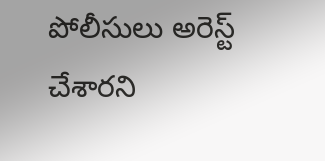పోలీసులు అరెస్ట్ చేశారని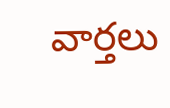వార్తలు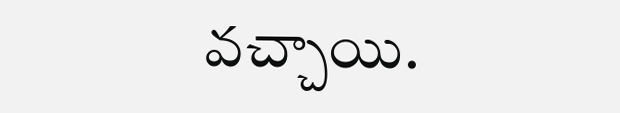వచ్చాయి.